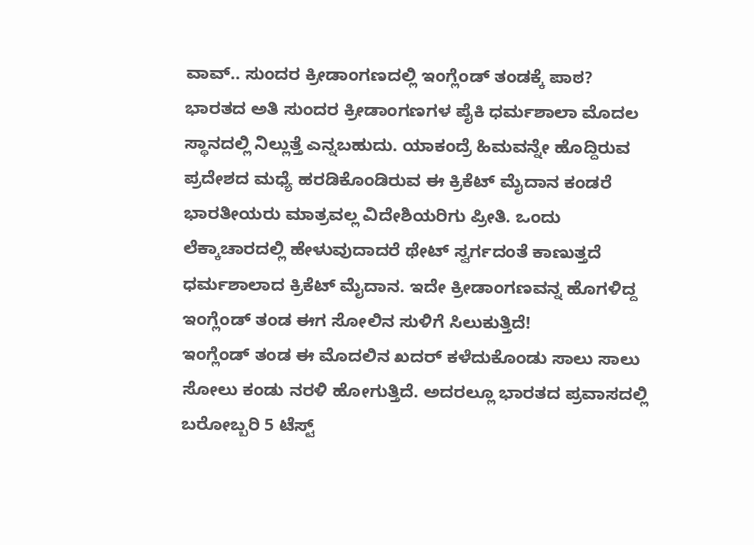ವಾವ್.. ಸುಂದರ ಕ್ರೀಡಾಂಗಣದಲ್ಲಿ ಇಂಗ್ಲೆಂಡ್ ತಂಡಕ್ಕೆ ಪಾಠ?
ಭಾರತದ ಅತಿ ಸುಂದರ ಕ್ರೀಡಾಂಗಣಗಳ ಪೈಕಿ ಧರ್ಮಶಾಲಾ ಮೊದಲ ಸ್ಥಾನದಲ್ಲಿ ನಿಲ್ಲುತ್ತೆ ಎನ್ನಬಹುದು. ಯಾಕಂದ್ರೆ ಹಿಮವನ್ನೇ ಹೊದ್ದಿರುವ ಪ್ರದೇಶದ ಮಧ್ಯೆ ಹರಡಿಕೊಂಡಿರುವ ಈ ಕ್ರಿಕೆಟ್ ಮೈದಾನ ಕಂಡರೆ ಭಾರತೀಯರು ಮಾತ್ರವಲ್ಲ ವಿದೇಶಿಯರಿಗು ಪ್ರೀತಿ. ಒಂದು ಲೆಕ್ಕಾಚಾರದಲ್ಲಿ ಹೇಳುವುದಾದರೆ ಥೇಟ್ ಸ್ವರ್ಗದಂತೆ ಕಾಣುತ್ತದೆ ಧರ್ಮಶಾಲಾದ ಕ್ರಿಕೆಟ್ ಮೈದಾನ. ಇದೇ ಕ್ರೀಡಾಂಗಣವನ್ನ ಹೊಗಳಿದ್ದ ಇಂಗ್ಲೆಂಡ್ ತಂಡ ಈಗ ಸೋಲಿನ ಸುಳಿಗೆ ಸಿಲುಕುತ್ತಿದೆ!
ಇಂಗ್ಲೆಂಡ್ ತಂಡ ಈ ಮೊದಲಿನ ಖದರ್ ಕಳೆದುಕೊಂಡು ಸಾಲು ಸಾಲು ಸೋಲು ಕಂಡು ನರಳಿ ಹೋಗುತ್ತಿದೆ. ಅದರಲ್ಲೂ ಭಾರತದ ಪ್ರವಾಸದಲ್ಲಿ ಬರೋಬ್ಬರಿ 5 ಟೆಸ್ಟ್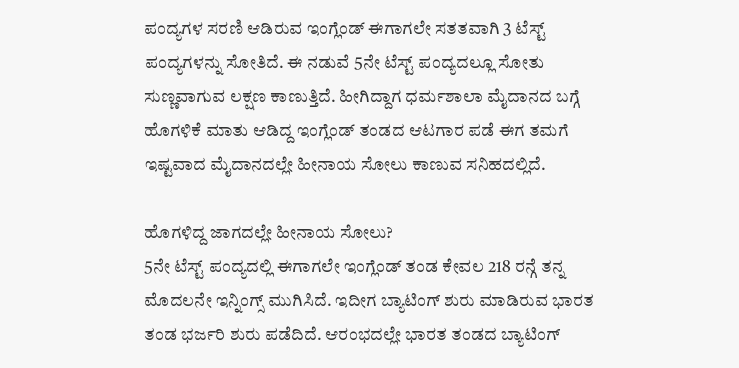ಪಂದ್ಯಗಳ ಸರಣಿ ಆಡಿರುವ ಇಂಗ್ಲೆಂಡ್ ಈಗಾಗಲೇ ಸತತವಾಗಿ 3 ಟೆಸ್ಟ್ ಪಂದ್ಯಗಳನ್ನು ಸೋತಿದೆ. ಈ ನಡುವೆ 5ನೇ ಟೆಸ್ಟ್ ಪಂದ್ಯದಲ್ಲೂ ಸೋತು ಸುಣ್ಣವಾಗುವ ಲಕ್ಷಣ ಕಾಣುತ್ತಿದೆ. ಹೀಗಿದ್ದಾಗ ಧರ್ಮಶಾಲಾ ಮೈದಾನದ ಬಗ್ಗೆ ಹೊಗಳಿಕೆ ಮಾತು ಆಡಿದ್ದ ಇಂಗ್ಲೆಂಡ್ ತಂಡದ ಆಟಗಾರ ಪಡೆ ಈಗ ತಮಗೆ ಇಷ್ಟವಾದ ಮೈದಾನದಲ್ಲೇ ಹೀನಾಯ ಸೋಲು ಕಾಣುವ ಸನಿಹದಲ್ಲಿದೆ.

ಹೊಗಳಿದ್ದ ಜಾಗದಲ್ಲೇ ಹೀನಾಯ ಸೋಲು?
5ನೇ ಟೆಸ್ಟ್ ಪಂದ್ಯದಲ್ಲಿ ಈಗಾಗಲೇ ಇಂಗ್ಲೆಂಡ್ ತಂಡ ಕೇವಲ 218 ರನ್ಗೆ ತನ್ನ ಮೊದಲನೇ ಇನ್ನಿಂಗ್ಸ್ ಮುಗಿಸಿದೆ. ಇದೀಗ ಬ್ಯಾಟಿಂಗ್ ಶುರು ಮಾಡಿರುವ ಭಾರತ ತಂಡ ಭರ್ಜರಿ ಶುರು ಪಡೆದಿದೆ. ಆರಂಭದಲ್ಲೇ ಭಾರತ ತಂಡದ ಬ್ಯಾಟಿಂಗ್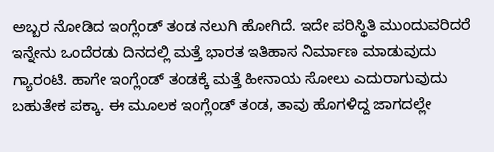ಅಬ್ಬರ ನೋಡಿದ ಇಂಗ್ಲೆಂಡ್ ತಂಡ ನಲುಗಿ ಹೋಗಿದೆ. ಇದೇ ಪರಿಸ್ಥಿತಿ ಮುಂದುವರಿದರೆ ಇನ್ನೇನು ಒಂದೆರಡು ದಿನದಲ್ಲಿ ಮತ್ತೆ ಭಾರತ ಇತಿಹಾಸ ನಿರ್ಮಾಣ ಮಾಡುವುದು ಗ್ಯಾರಂಟಿ. ಹಾಗೇ ಇಂಗ್ಲೆಂಡ್ ತಂಡಕ್ಕೆ ಮತ್ತೆ ಹೀನಾಯ ಸೋಲು ಎದುರಾಗುವುದು ಬಹುತೇಕ ಪಕ್ಕಾ. ಈ ಮೂಲಕ ಇಂಗ್ಲೆಂಡ್ ತಂಡ, ತಾವು ಹೊಗಳಿದ್ದ ಜಾಗದಲ್ಲೇ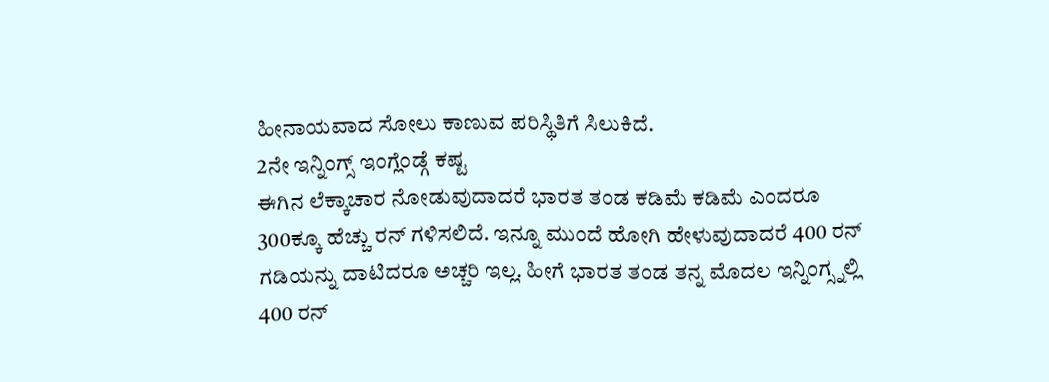ಹೀನಾಯವಾದ ಸೋಲು ಕಾಣುವ ಪರಿಸ್ಥಿತಿಗೆ ಸಿಲುಕಿದೆ.
2ನೇ ಇನ್ನಿಂಗ್ಸ್ ಇಂಗ್ಲೆಂಡ್ಗೆ ಕಷ್ಟ
ಈಗಿನ ಲೆಕ್ಕಾಚಾರ ನೋಡುವುದಾದರೆ ಭಾರತ ತಂಡ ಕಡಿಮೆ ಕಡಿಮೆ ಎಂದರೂ 300ಕ್ಕೂ ಹೆಚ್ಚು ರನ್ ಗಳಿಸಲಿದೆ. ಇನ್ನೂ ಮುಂದೆ ಹೋಗಿ ಹೇಳುವುದಾದರೆ 400 ರನ್ ಗಡಿಯನ್ನು ದಾಟಿದರೂ ಅಚ್ಚರಿ ಇಲ್ಲ. ಹೀಗೆ ಭಾರತ ತಂಡ ತನ್ನ ಮೊದಲ ಇನ್ನಿಂಗ್ಸ್ನಲ್ಲಿ 400 ರನ್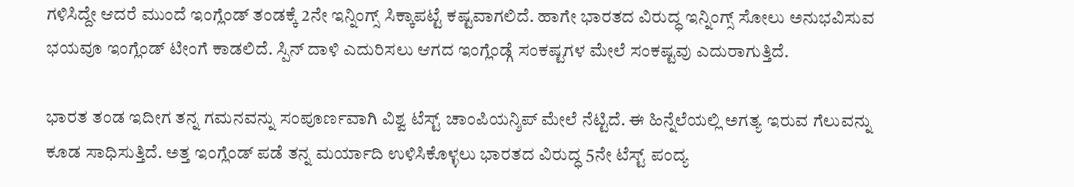ಗಳಿಸಿದ್ದೇ ಆದರೆ ಮುಂದೆ ಇಂಗ್ಲೆಂಡ್ ತಂಡಕ್ಕೆ 2ನೇ ಇನ್ನಿಂಗ್ಸ್ ಸಿಕ್ಕಾಪಟ್ಟೆ ಕಷ್ಟವಾಗಲಿದೆ. ಹಾಗೇ ಭಾರತದ ವಿರುದ್ಧ ಇನ್ನಿಂಗ್ಸ್ ಸೋಲು ಅನುಭವಿಸುವ ಭಯವೂ ಇಂಗ್ಲೆಂಡ್ ಟೀಂಗೆ ಕಾಡಲಿದೆ. ಸ್ಪಿನ್ ದಾಳಿ ಎದುರಿಸಲು ಆಗದ ಇಂಗ್ಲೆಂಡ್ಗೆ ಸಂಕಷ್ಟಗಳ ಮೇಲೆ ಸಂಕಷ್ಟವು ಎದುರಾಗುತ್ತಿದೆ.

ಭಾರತ ತಂಡ ಇದೀಗ ತನ್ನ ಗಮನವನ್ನು ಸಂಪೂರ್ಣವಾಗಿ ವಿಶ್ವ ಟೆಸ್ಟ್ ಚಾಂಪಿಯನ್ಶಿಪ್ ಮೇಲೆ ನೆಟ್ಟಿದೆ. ಈ ಹಿನ್ನೆಲೆಯಲ್ಲಿ ಅಗತ್ಯ ಇರುವ ಗೆಲುವನ್ನು ಕೂಡ ಸಾಧಿಸುತ್ತಿದೆ. ಅತ್ತ ಇಂಗ್ಲೆಂಡ್ ಪಡೆ ತನ್ನ ಮರ್ಯಾದಿ ಉಳಿಸಿಕೊಳ್ಳಲು ಭಾರತದ ವಿರುದ್ಧ 5ನೇ ಟೆಸ್ಟ್ ಪಂದ್ಯ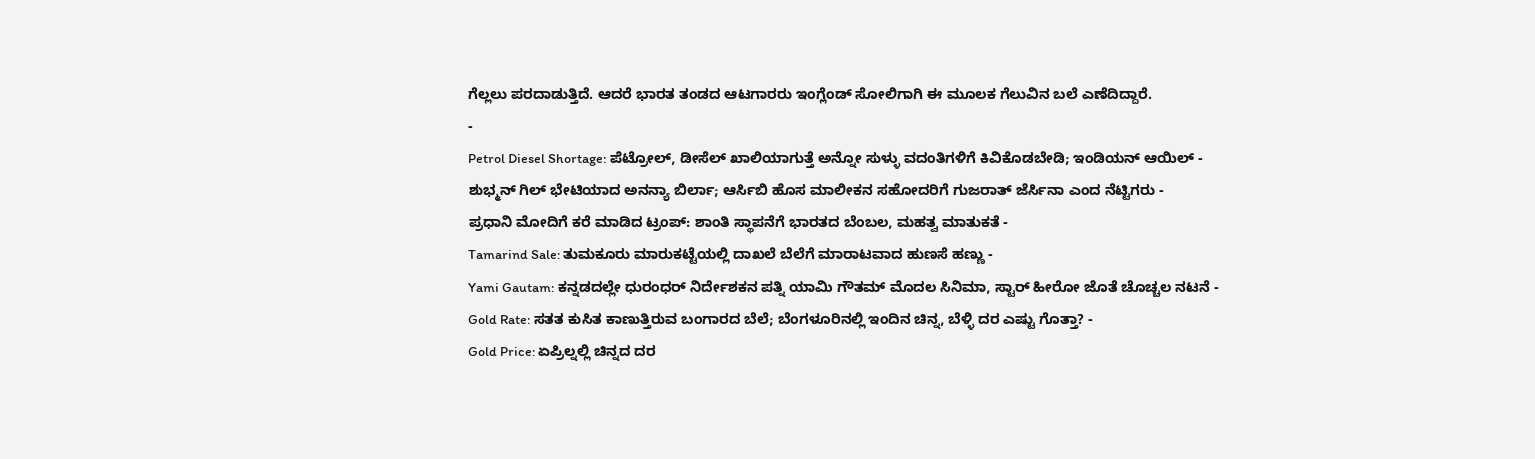ಗೆಲ್ಲಲು ಪರದಾಡುತ್ತಿದೆ. ಆದರೆ ಭಾರತ ತಂಡದ ಆಟಗಾರರು ಇಂಗ್ಲೆಂಡ್ ಸೋಲಿಗಾಗಿ ಈ ಮೂಲಕ ಗೆಲುವಿನ ಬಲೆ ಎಣೆದಿದ್ದಾರೆ.
-
Petrol Diesel Shortage: ಪೆಟ್ರೋಲ್, ಡೀಸೆಲ್ ಖಾಲಿಯಾಗುತ್ತೆ ಅನ್ನೋ ಸುಳ್ಳು ವದಂತಿಗಳಿಗೆ ಕಿವಿಕೊಡಬೇಡಿ; ಇಂಡಿಯನ್ ಆಯಿಲ್ -
ಶುಭ್ಮನ್ ಗಿಲ್ ಭೇಟಿಯಾದ ಅನನ್ಯಾ ಬಿರ್ಲಾ; ಆರ್ಸಿಬಿ ಹೊಸ ಮಾಲೀಕನ ಸಹೋದರಿಗೆ ಗುಜರಾತ್ ಜೆರ್ಸಿನಾ ಎಂದ ನೆಟ್ಟಿಗರು -
ಪ್ರಧಾನಿ ಮೋದಿಗೆ ಕರೆ ಮಾಡಿದ ಟ್ರಂಪ್: ಶಾಂತಿ ಸ್ಥಾಪನೆಗೆ ಭಾರತದ ಬೆಂಬಲ, ಮಹತ್ವ ಮಾತುಕತೆ -
Tamarind Sale: ತುಮಕೂರು ಮಾರುಕಟ್ಟೆಯಲ್ಲಿ ದಾಖಲೆ ಬೆಲೆಗೆ ಮಾರಾಟವಾದ ಹುಣಸೆ ಹಣ್ಣು -
Yami Gautam: ಕನ್ನಡದಲ್ಲೇ ಧುರಂಧರ್ ನಿರ್ದೇಶಕನ ಪತ್ನಿ ಯಾಮಿ ಗೌತಮ್ ಮೊದಲ ಸಿನಿಮಾ, ಸ್ಟಾರ್ ಹೀರೋ ಜೊತೆ ಚೊಚ್ಚಲ ನಟನೆ -
Gold Rate: ಸತತ ಕುಸಿತ ಕಾಣುತ್ತಿರುವ ಬಂಗಾರದ ಬೆಲೆ; ಬೆಂಗಳೂರಿನಲ್ಲಿ ಇಂದಿನ ಚಿನ್ನ, ಬೆಳ್ಳಿ ದರ ಎಷ್ಟು ಗೊತ್ತಾ? -
Gold Price: ಏಪ್ರಿಲ್ನಲ್ಲಿ ಚಿನ್ನದ ದರ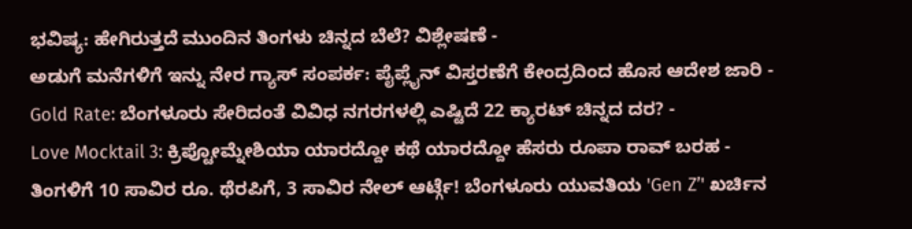ಭವಿಷ್ಯ: ಹೇಗಿರುತ್ತದೆ ಮುಂದಿನ ತಿಂಗಳು ಚಿನ್ನದ ಬೆಲೆ? ವಿಶ್ಲೇಷಣೆ -
ಅಡುಗೆ ಮನೆಗಳಿಗೆ ಇನ್ನು ನೇರ ಗ್ಯಾಸ್ ಸಂಪರ್ಕ: ಪೈಪ್ಲೈನ್ ವಿಸ್ತರಣೆಗೆ ಕೇಂದ್ರದಿಂದ ಹೊಸ ಆದೇಶ ಜಾರಿ -
Gold Rate: ಬೆಂಗಳೂರು ಸೇರಿದಂತೆ ವಿವಿಧ ನಗರಗಳಲ್ಲಿ ಎಷ್ಟಿದೆ 22 ಕ್ಯಾರಟ್ ಚಿನ್ನದ ದರ? -
Love Mocktail 3: ಕ್ರಿಪ್ಟೋಮ್ನೇಶಿಯಾ ಯಾರದ್ದೋ ಕಥೆ ಯಾರದ್ದೋ ಹೆಸರು ರೂಪಾ ರಾವ್ ಬರಹ -
ತಿಂಗಳಿಗೆ 10 ಸಾವಿರ ರೂ. ಥೆರಪಿಗೆ, 3 ಸಾವಿರ ನೇಲ್ ಆರ್ಟ್ಗೆ! ಬೆಂಗಳೂರು ಯುವತಿಯ 'Gen Z’' ಖರ್ಚಿನ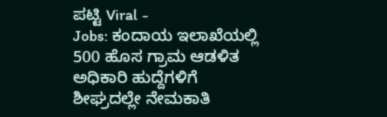ಪಟ್ಟಿ Viral -
Jobs: ಕಂದಾಯ ಇಲಾಖೆಯಲ್ಲಿ 500 ಹೊಸ ಗ್ರಾಮ ಆಡಳಿತ ಅಧಿಕಾರಿ ಹುದ್ದೆಗಳಿಗೆ ಶೀಘ್ರದಲ್ಲೇ ನೇಮಕಾತಿ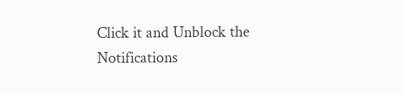Click it and Unblock the Notifications